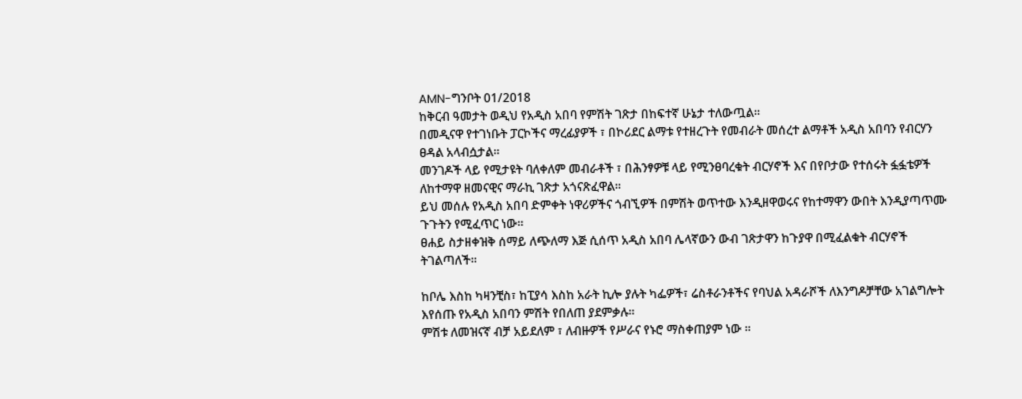AMN-ግንቦት 01/2018
ከቅርብ ዓመታት ወዲህ የአዲስ አበባ የምሽት ገጽታ በከፍተኛ ሁኔታ ተለውጧል።
በመዲናዋ የተገነቡት ፓርኮችና ማረፊያዎች ፣ በኮሪደር ልማቱ የተዘረጉት የመብራት መሰረተ ልማቶች አዲስ አበባን የብርሃን ፀዳል አላብሷታል።
መንገዶች ላይ የሚታዩት ባለቀለም መብራቶች ፣ በሕንፃዎቹ ላይ የሚንፀባረቁት ብርሃኖች እና በየቦታው የተሰሩት ፏፏቴዎች ለከተማዋ ዘመናዊና ማራኪ ገጽታ አጎናጽፈዋል።
ይህ መሰሉ የአዲስ አበባ ድምቀት ነዋሪዎችና ጎብኚዎች በምሽት ወጥተው እንዲዘዋወሩና የከተማዋን ውበት እንዲያጣጥሙ ጉጉትን የሚፈጥር ነው።
ፀሐይ ስታዘቀዝቅ ሰማይ ለጭለማ እጅ ሲሰጥ አዲስ አበባ ሌላኛውን ውብ ገጽታዋን ከጉያዋ በሚፈልቁት ብርሃኖች ትገልጣለች።

ከቦሌ እስከ ካዛንቺስ፣ ከፒያሳ እስከ አራት ኪሎ ያሉት ካፌዎች፣ ሬስቶራንቶችና የባህል አዳራሾች ለእንግዶቻቸው አገልግሎት እየሰጡ የአዲስ አበባን ምሽት የበለጠ ያደምቃሉ።
ምሽቱ ለመዝናኛ ብቻ አይደለም ፣ ለብዙዎች የሥራና የኑሮ ማስቀጠያም ነው ።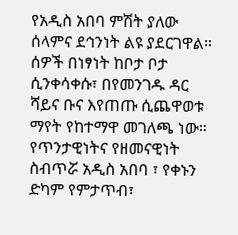የአዲስ አበባ ምሽት ያለው ሰላምና ደኅንነት ልዩ ያደርገዋል። ሰዎች በነፃነት ከቦታ ቦታ ሲንቀሳቀሱ፣ በየመንገዱ ዳር ሻይና ቡና እየጠጡ ሲጨዋወቱ ማየት የከተማዋ መገለጫ ነው።
የጥንታዊነትና የዘመናዊነት ስብጥሯ አዲስ አበባ ፣ የቀኑን ድካም የምታጥብ፣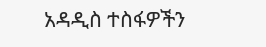አዳዲስ ተስፋዎችን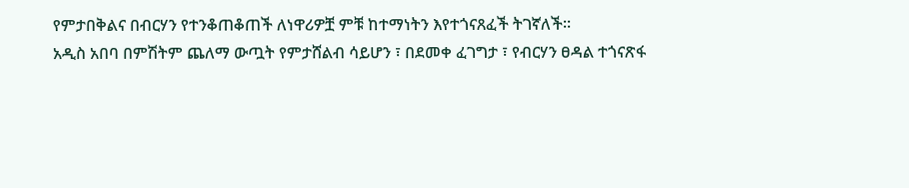የምታበቅልና በብርሃን የተንቆጠቆጠች ለነዋሪዎቿ ምቹ ከተማነትን እየተጎናጸፈች ትገኛለች።
አዲስ አበባ በምሽትም ጨለማ ውጧት የምታሸልብ ሳይሆን ፣ በደመቀ ፈገግታ ፣ የብርሃን ፀዳል ተጎናጽፋ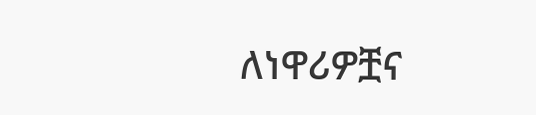ለነዋሪዎቿና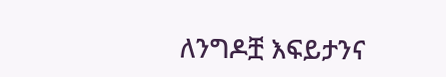ለንግዶቿ እፍይታንና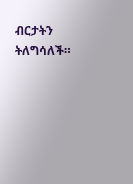ብርታትን ትለግሳለች።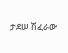ታደሠ ሽፈራው